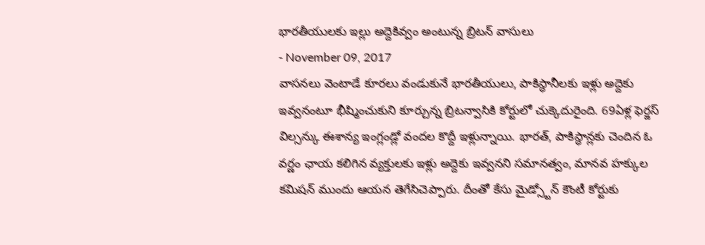భారతీయులకు ఇల్లు అద్దెకివ్వం అంటున్న బ్రిటన్ వాసులు
- November 09, 2017
వాసనలు వెంటాడే కూరలు వండుకునే భారతీయులు, పాకిస్థానీలకు ఇళ్లు అద్దెకు ఇవ్వనంటూ భీష్మించుకుని కూర్చున్న బ్రిటన్వాసికి కోర్టులో చుక్కెదురైంది. 69ఏళ్ల ఫెర్జస్ విల్సన్కు ఈశాన్య ఇంగ్లండ్లో వందల కొద్దీ ఇళ్లున్నాయి. భారత్, పాకిస్థాన్లకు చెందిన ఓ వర్ణం ఛాయ కలిగిన వ్యక్తులకు ఇళ్లు అద్దెకు ఇవ్వనని సమానత్వం, మానవ హక్కుల కమిషన్ ముందు ఆయన తెగేసిచెప్పారు. దీంతో కేసు మైడ్స్టోన్ కౌంటీ కోర్టుకు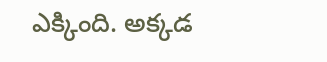ఎక్కింది. అక్కడ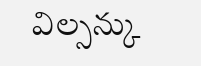విల్సన్కు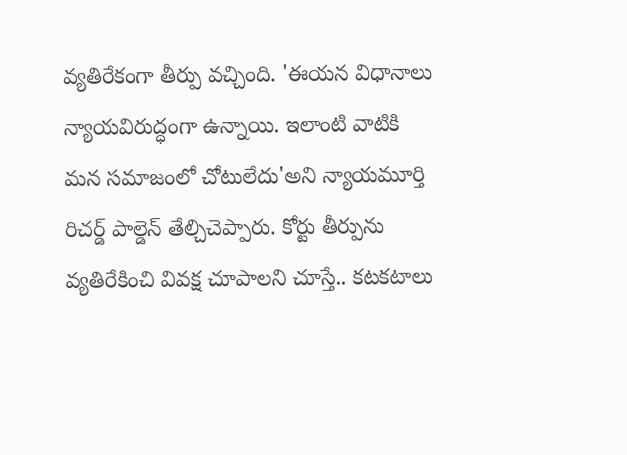వ్యతిరేకంగా తీర్పు వచ్చింది. 'ఈయన విధానాలు న్యాయవిరుద్ధంగా ఉన్నాయి. ఇలాంటి వాటికి మన సమాజంలో చోటులేదు'అని న్యాయమూర్తి రిచర్డ్ పాల్డెన్ తేల్చిచెప్పారు. కోర్టు తీర్పును వ్యతిరేకించి వివక్ష చూపాలని చూస్తే.. కటకటాలు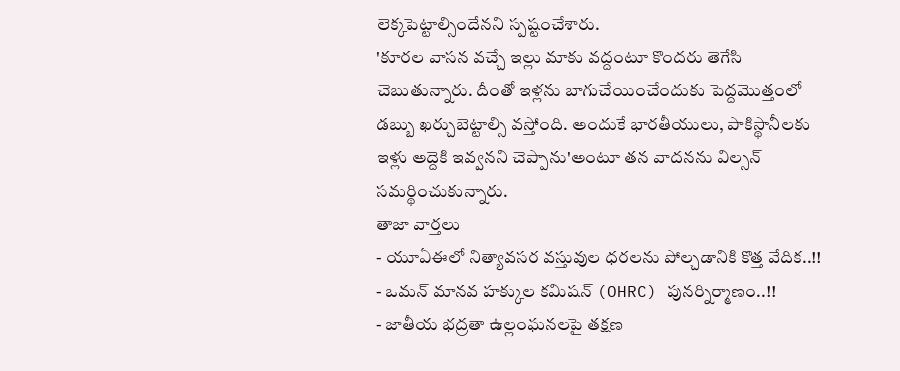లెక్కపెట్టాల్సిందేనని స్పష్టంచేశారు.
'కూరల వాసన వచ్చే ఇల్లు మాకు వద్దంటూ కొందరు తెగేసి చెబుతున్నారు. దీంతో ఇళ్లను బాగుచేయించేందుకు పెద్దమొత్తంలో డబ్బు ఖర్చుబెట్టాల్సి వస్తోంది. అందుకే భారతీయులు, పాకిస్థానీలకు ఇళ్లు అద్దెకి ఇవ్వనని చెప్పాను'అంటూ తన వాదనను విల్సన్ సమర్థించుకున్నారు.
తాజా వార్తలు
- యూఏఈలో నిత్యావసర వస్తువుల ధరలను పోల్చడానికి కొత్త వేదిక..!!
- ఒమన్ మానవ హక్కుల కమిషన్ (OHRC) పునర్నిర్మాణం..!!
- జాతీయ భద్రతా ఉల్లంఘనలపై తక్షణ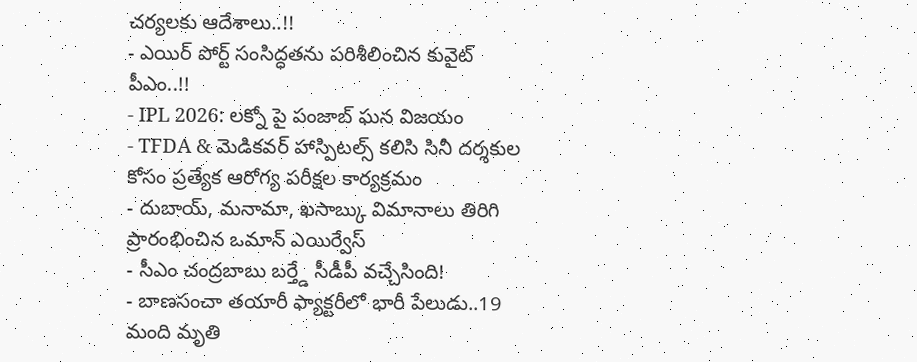చర్యలకు ఆదేశాలు..!!
- ఎయిర్ పోర్ట్ సంసిద్ధతను పరిశీలించిన కువైట్ పీఎం..!!
- IPL 2026: లక్నో పై పంజాబ్ ఘన విజయం
- TFDA & మెడికవర్ హాస్పిటల్స్ కలిసి సినీ దర్శకుల కోసం ప్రత్యేక ఆరోగ్య పరీక్షల కార్యక్రమం
- దుబాయ్, మనామా, ఖసాబ్కు విమానాలు తిరిగి ప్రారంభించిన ఒమాన్ ఎయిర్వేస్
- సీఎం చంద్రబాబు బర్త్డే సీడీపీ వచ్చేసింది!
- బాణసంచా తయారీ ఫ్యాక్టరీలో భారీ పేలుడు..19 మంది మృతి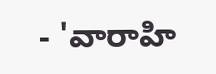- 'వారాహి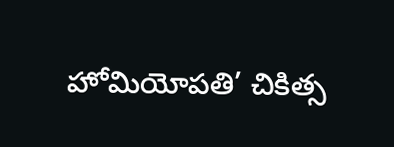హోమియోపతి’ చికిత్స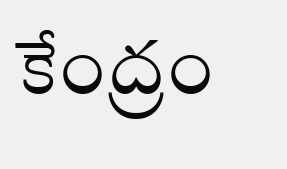కేంద్రం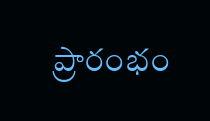ప్రారంభం